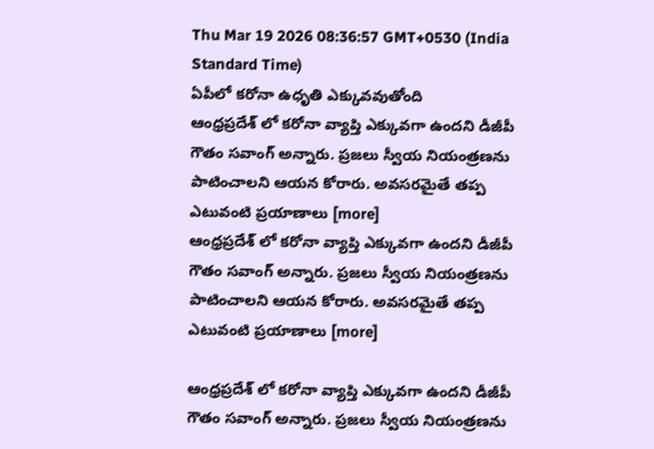Thu Mar 19 2026 08:36:57 GMT+0530 (India Standard Time)
ఏపీలో కరోనా ఉధృతి ఎక్కువవుతోంది
ఆంధ్రప్రదేశ్ లో కరోనా వ్యాప్తి ఎక్కువగా ఉందని డీజీపీ గౌతం సవాంగ్ అన్నారు. ప్రజలు స్వీయ నియంత్రణను పాటించాలని ఆయన కోరారు. అవసరమైతే తప్ప ఎటువంటి ప్రయాణాలు [more]
ఆంధ్రప్రదేశ్ లో కరోనా వ్యాప్తి ఎక్కువగా ఉందని డీజీపీ గౌతం సవాంగ్ అన్నారు. ప్రజలు స్వీయ నియంత్రణను పాటించాలని ఆయన కోరారు. అవసరమైతే తప్ప ఎటువంటి ప్రయాణాలు [more]

ఆంధ్రప్రదేశ్ లో కరోనా వ్యాప్తి ఎక్కువగా ఉందని డీజీపీ గౌతం సవాంగ్ అన్నారు. ప్రజలు స్వీయ నియంత్రణను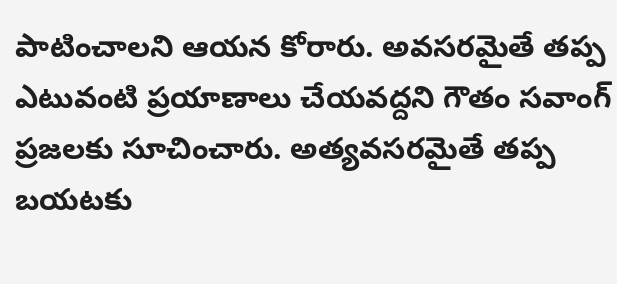పాటించాలని ఆయన కోరారు. అవసరమైతే తప్ప ఎటువంటి ప్రయాణాలు చేయవద్దని గౌతం సవాంగ్ ప్రజలకు సూచించారు. అత్యవసరమైతే తప్ప బయటకు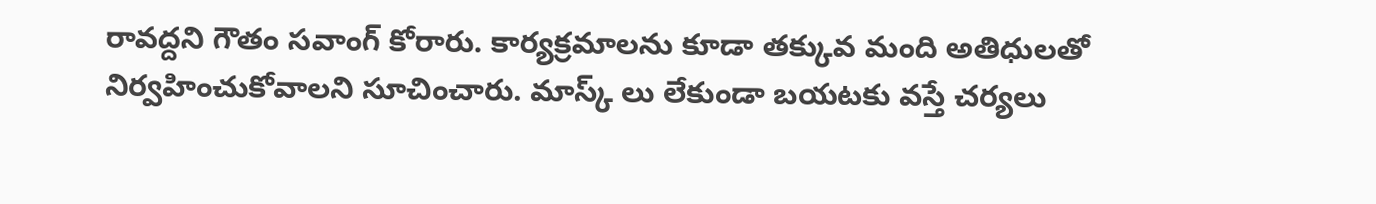రావద్దని గౌతం సవాంగ్ కోరారు. కార్యక్రమాలను కూడా తక్కువ మంది అతిధులతో నిర్వహించుకోవాలని సూచించారు. మాస్క్ లు లేకుండా బయటకు వస్తే చర్యలు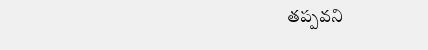తప్పవని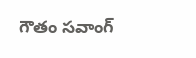గౌతం సవాంగ్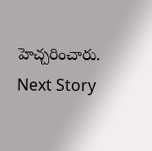హెచ్చరించారు.
Next Story